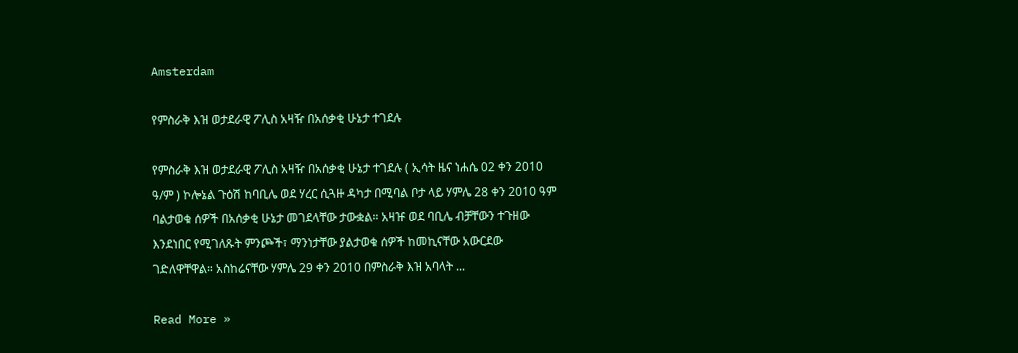Amsterdam

የምስራቅ እዝ ወታደራዊ ፖሊስ አዛዥ በአሰቃቂ ሁኔታ ተገደሉ

የምስራቅ እዝ ወታደራዊ ፖሊስ አዛዥ በአሰቃቂ ሁኔታ ተገደሉ ( ኢሳት ዜና ነሐሴ 02 ቀን 2010 ዓ/ም ) ኮሎኔል ጉዕሽ ከባቢሌ ወደ ሃረር ሲጓዙ ዳካታ በሚባል ቦታ ላይ ሃምሌ 28 ቀን 2010 ዓም ባልታወቁ ሰዎች በአሰቃቂ ሁኔታ መገደላቸው ታውቋል። አዛዡ ወደ ባቢሌ ብቻቸውን ተጉዘው እንደነበር የሚገለጹት ምንጮች፣ ማንነታቸው ያልታወቁ ሰዎች ከመኪናቸው አውርደው ገድለዋቸዋል። አስከሬናቸው ሃምሌ 29 ቀን 2010 በምስራቅ እዝ አባላት ...

Read More »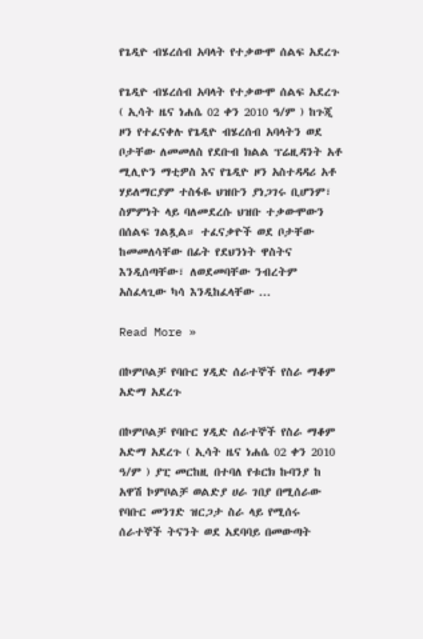የጌዲዮ ብሄረሰብ አባላት የተቃውሞ ሰልፍ አደረጉ

የጌዲዮ ብሄረሰብ አባላት የተቃውሞ ሰልፍ አደረጉ ( ኢሳት ዜና ነሐሴ 02 ቀን 2010 ዓ/ም ) ከጉጂ ዞን የተፈናቀሉ የጌዲዮ ብሄረሰብ አባላትን ወደ ቦታቸው ለመመለስ የደቡብ ክልል ፕሬዚዳንት አቶ ሚሊዮን ማቲዎስ እና የጌዲዮ ዞን አስተዳዳሪ አቶ ሃይለማርያም ተስፋዬ ህዝቡን ያነጋገሩ ቢሆንም፣ ስምምነት ላይ ባለመደረሱ ህዝቡ ተቃውሞውን በሰልፍ ገልጿል። ተፈናቃዮች ወደ ቦታቸው ከመመለሳቸው በፊት የደህንነት ዋስትና እንዲሰጣቸው፣ ለወደመባቸው ንብረትም አስፈላጊው ካሳ እንዲከፈላቸው ...

Read More »

በኮምቦልቻ የባቡር ሃዲድ ሰራተኞች የስራ ማቆም አድማ አደረጉ

በኮምቦልቻ የባቡር ሃዲድ ሰራተኞች የስራ ማቆም አድማ አደረጉ ( ኢሳት ዜና ነሐሴ 02 ቀን 2010 ዓ/ም ) ያፒ መርከዚ በተባለ የቱርክ ኩባንያ ከ አዋሽ ኮምቦልቻ ወልድያ ሀራ ገበያ በሚሰራው የባቡር መንገድ ዝርጋታ ስራ ላይ የሚሰሩ ሰራተኞች ትናንት ወደ አደባባይ በመውጣት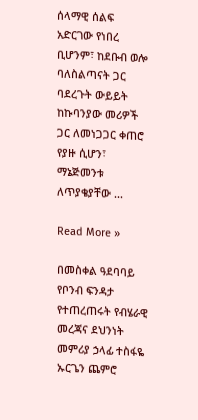ሰላማዊ ሰልፍ አድርገው የነበረ ቢሆንም፣ ከደቡብ ወሎ ባለስልጣናት ጋር ባደረጉት ውይይት ከኩባንያው መሪዎች ጋር ለመነጋጋር ቀጠሮ የያዙ ሲሆን፣ ማኔጅመንቱ ለጥያቄያቸው ...

Read More »

በመስቀል ዓደባባይ የቦንብ ፍንዳታ የተጠረጠሩት የብሄራዊ መረጃና ደህንነት መምሪያ ኃላፊ ተስፋዬ ኡርጌን ጨምሮ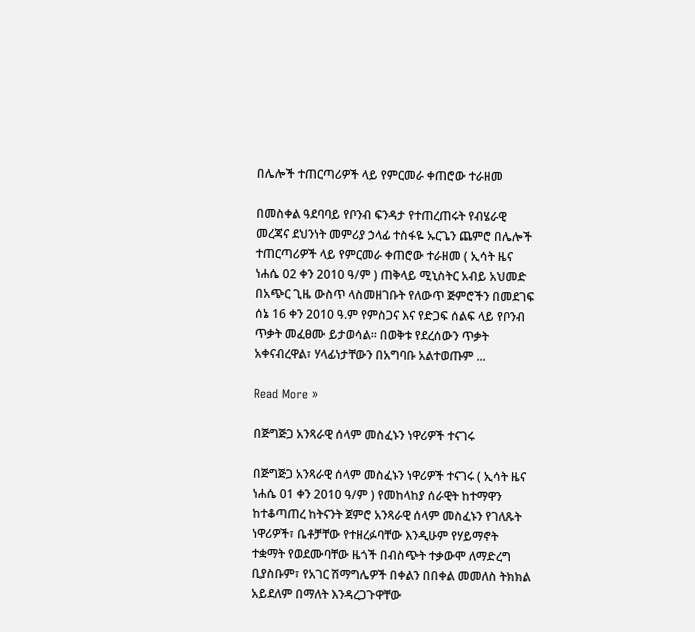በሌሎች ተጠርጣሪዎች ላይ የምርመራ ቀጠሮው ተራዘመ

በመስቀል ዓደባባይ የቦንብ ፍንዳታ የተጠረጠሩት የብሄራዊ መረጃና ደህንነት መምሪያ ኃላፊ ተስፋዬ ኡርጌን ጨምሮ በሌሎች ተጠርጣሪዎች ላይ የምርመራ ቀጠሮው ተራዘመ ( ኢሳት ዜና ነሐሴ 02 ቀን 2010 ዓ/ም ) ጠቅላይ ሚኒስትር አብይ አህመድ በአጭር ጊዜ ውስጥ ላስመዘገቡት የለውጥ ጅምሮችን በመደገፍ ሰኔ 16 ቀን 2010 ዓ.ም የምስጋና እና የድጋፍ ሰልፍ ላይ የቦንብ ጥቃት መፈፀሙ ይታወሳል። በወቅቱ የደረሰውን ጥቃት አቀናብረዋል፣ ሃላፊነታቸውን በአግባቡ አልተወጡም ...

Read More »

በጅግጅጋ አንጻራዊ ሰላም መስፈኑን ነዋሪዎች ተናገሩ

በጅግጅጋ አንጻራዊ ሰላም መስፈኑን ነዋሪዎች ተናገሩ ( ኢሳት ዜና ነሐሴ 01 ቀን 2010 ዓ/ም ) የመከላከያ ሰራዊት ከተማዋን ከተቆጣጠረ ከትናንት ጀምሮ አንጻራዊ ሰላም መስፈኑን የገለጹት ነዋሪዎች፣ ቤቶቻቸው የተዘረፉባቸው እንዲሁም የሃይማኖት ተቋማት የወደሙባቸው ዜጎች በብስጭት ተቃውሞ ለማድረግ ቢያስቡም፣ የአገር ሽማግሌዎች በቀልን በበቀል መመለስ ትክክል አይደለም በማለት እንዳረጋጉዋቸው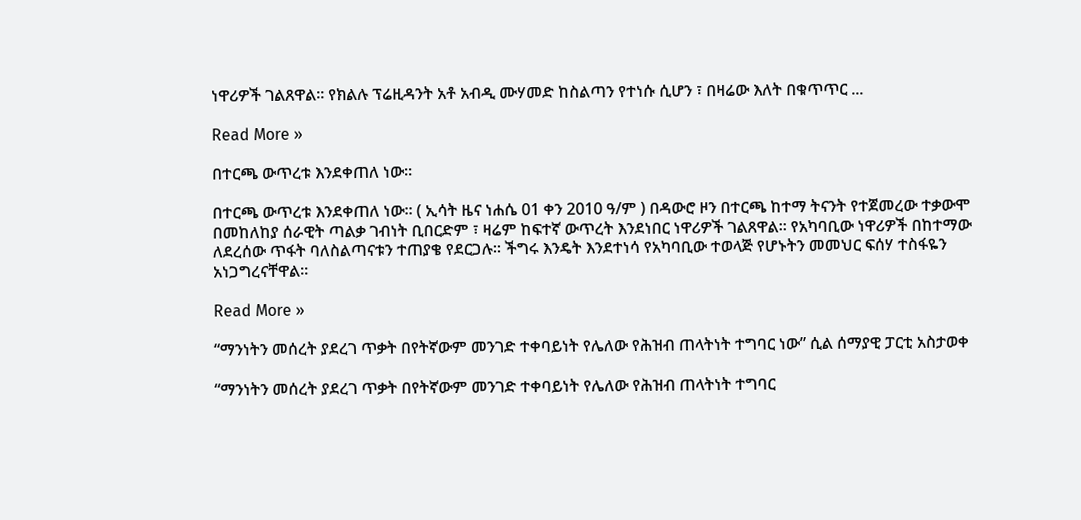ነዋሪዎች ገልጸዋል። የክልሉ ፕሬዚዳንት አቶ አብዲ ሙሃመድ ከስልጣን የተነሱ ሲሆን ፣ በዛሬው እለት በቁጥጥር ...

Read More »

በተርጫ ውጥረቱ እንደቀጠለ ነው።

በተርጫ ውጥረቱ እንደቀጠለ ነው። ( ኢሳት ዜና ነሐሴ 01 ቀን 2010 ዓ/ም ) በዳውሮ ዞን በተርጫ ከተማ ትናንት የተጀመረው ተቃውሞ በመከለከያ ሰራዊት ጣልቃ ገብነት ቢበርድም ፣ ዛሬም ከፍተኛ ውጥረት እንደነበር ነዋሪዎች ገልጸዋል። የአካባቢው ነዋሪዎች በከተማው ለደረሰው ጥፋት ባለስልጣናቱን ተጠያቄ የደርጋሉ። ችግሩ እንዴት እንደተነሳ የአካባቢው ተወላጅ የሆኑትን መመህር ፍሰሃ ተስፋዬን አነጋግረናቸዋል።

Read More »

“ማንነትን መሰረት ያደረገ ጥቃት በየትኛውም መንገድ ተቀባይነት የሌለው የሕዝብ ጠላትነት ተግባር ነው” ሲል ሰማያዊ ፓርቲ አስታወቀ

“ማንነትን መሰረት ያደረገ ጥቃት በየትኛውም መንገድ ተቀባይነት የሌለው የሕዝብ ጠላትነት ተግባር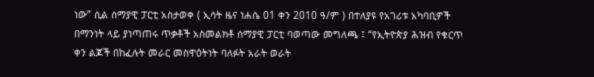ነው” ሲል ሰማያዊ ፓርቲ አስታወቀ ( ኢሳት ዜና ነሐሴ 01 ቀን 2010 ዓ/ም ) በተለያዩ የአገሪቱ አካባቢዎች በማንነት ላይ ያነጣጠሩ ጥቃቶች አስመልክቶ ሰማያዊ ፓርቲ ባወጣው መግለጫ ፤ “የኢትዮጵያ ሕዝብ የቁርጥ ቀን ልጆች በከፈሉት መራር መስዋዕትነት ባለፉት አራት ወራት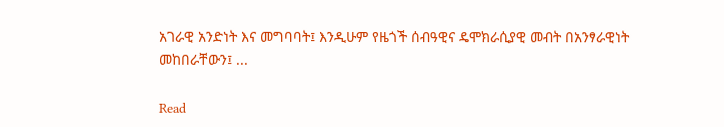አገራዊ አንድነት እና መግባባት፤ እንዲሁም የዜጎች ሰብዓዊና ዴሞክራሲያዊ መብት በአንፃራዊነት መከበራቸውን፤ ...

Read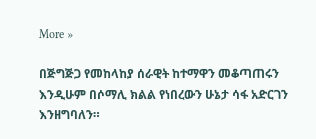More »

በጅግጅጋ የመከላከያ ሰራዊት ከተማዋን መቆጣጠሩን እንዲሁም በሶማሊ ክልል የነበረውን ሁኔታ ሳፋ አድርገን እንዘግባለን።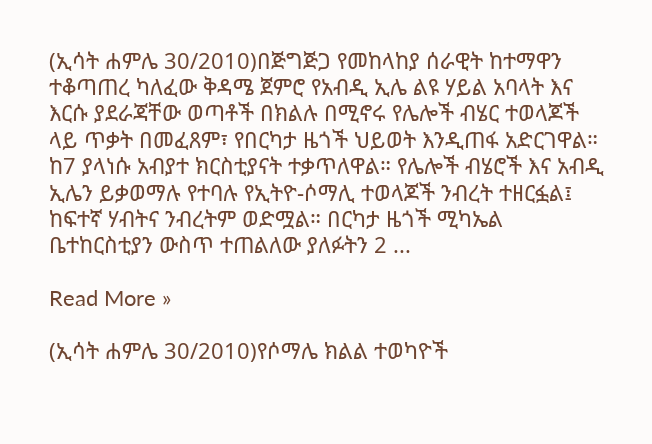(ኢሳት ሐምሌ 30/2010)በጅግጅጋ የመከላከያ ሰራዊት ከተማዋን ተቆጣጠረ ካለፈው ቅዳሜ ጀምሮ የአብዲ ኢሌ ልዩ ሃይል አባላት እና እርሱ ያደራጃቸው ወጣቶች በክልሉ በሚኖሩ የሌሎች ብሄር ተወላጆች ላይ ጥቃት በመፈጸም፣ የበርካታ ዜጎች ህይወት እንዲጠፋ አድርገዋል። ከ7 ያላነሱ አብያተ ክርስቲያናት ተቃጥለዋል። የሌሎች ብሄሮች እና አብዲ ኢሌን ይቃወማሉ የተባሉ የኢትዮ-ሶማሊ ተወላጆች ንብረት ተዘርፏል፤ ከፍተኛ ሃብትና ንብረትም ወድሟል። በርካታ ዜጎች ሚካኤል ቤተከርስቲያን ውስጥ ተጠልለው ያለፉትን 2 ...

Read More »

(ኢሳት ሐምሌ 30/2010)የሶማሌ ክልል ተወካዮች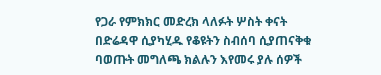የጋራ የምክክር መድረክ ላለፉት ሦስት ቀናት በድሬዳዋ ሲያካሂዱ የቆዩትን ስብሰባ ሲያጠናቅቁ ባወጡት መግለጫ ክልሉን እየመሩ ያሉ ሰዎች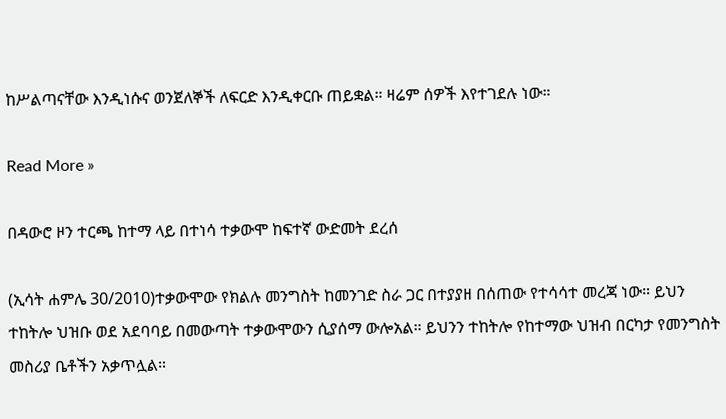ከሥልጣናቸው እንዲነሱና ወንጀለኞች ለፍርድ እንዲቀርቡ ጠይቋል። ዛሬም ሰዎች እየተገደሉ ነው።

Read More »

በዳውሮ ዞን ተርጫ ከተማ ላይ በተነሳ ተቃውሞ ከፍተኛ ውድመት ደረሰ

(ኢሳት ሐምሌ 30/2010)ተቃውሞው የክልሉ መንግስት ከመንገድ ስራ ጋር በተያያዘ በሰጠው የተሳሳተ መረጃ ነው። ይህን ተከትሎ ህዝቡ ወደ አደባባይ በመውጣት ተቃውሞውን ሲያሰማ ውሎአል። ይህንን ተከትሎ የከተማው ህዝብ በርካታ የመንግስት መስሪያ ቤቶችን አቃጥሏል።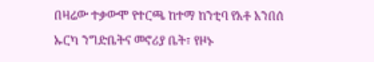በዛሬው ተቃውሞ የተርጫ ከተማ ከንቲባ የአቶ አንበሰ ኡርካ ንግድቤትና መኖሪያ ቤት፣ የዞኑ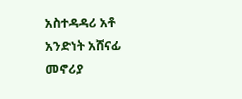አስተዳዳሪ አቶ አንድነት አሸናፊ መኖሪያ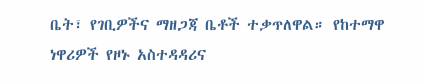ቤት፣ የገቢዎችና ማዘጋጃ ቤቶች ተቃጥለዋል። የከተማዋ ነዋሪዎች የዞኑ አስተዳዳሪና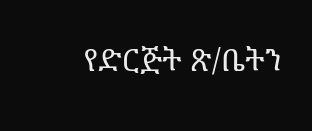የድርጅት ጽ/ቤትን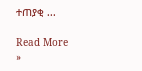ተጠያቂ ...

Read More »